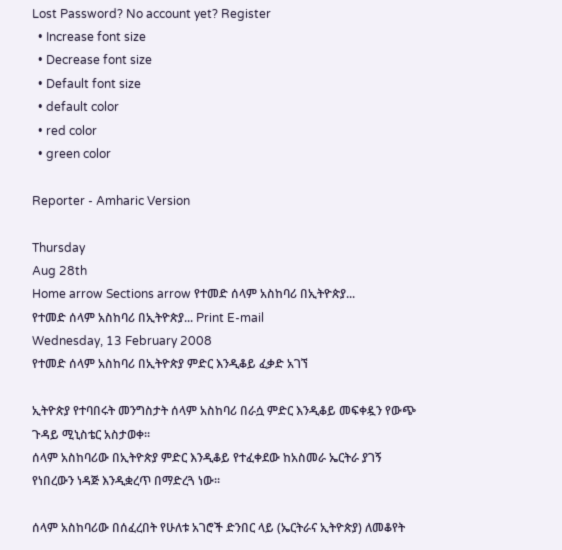Lost Password? No account yet? Register
  • Increase font size
  • Decrease font size
  • Default font size
  • default color
  • red color
  • green color

Reporter - Amharic Version

Thursday
Aug 28th
Home arrow Sections arrow የተመድ ሰላም አስከባሪ በኢትዮጵያ...
የተመድ ሰላም አስከባሪ በኢትዮጵያ... Print E-mail
Wednesday, 13 February 2008
የተመድ ሰላም አስከባሪ በኢትዮጵያ ምድር እንዲቆይ ፈቃድ አገኘ

ኢትዮጵያ የተባበሩት መንግስታት ሰላም አስከባሪ በራሷ ምድር እንዲቆይ መፍቀዷን የውጭ ጉዳይ ሚኒስቴር አስታወቀ፡፡
ሰላም አስከባሪው በኢትዮጵያ ምድር እንዲቆይ የተፈቀደው ከአስመራ ኤርትራ ያገኝ የነበረውን ነዳጅ እንዲቋረጥ በማድረጓ ነው፡፡

ሰላም አስከባሪው በሰፈረበት የሁለቱ አገሮች ድንበር ላይ (ኤርትራና ኢትዮጵያ) ለመቆየት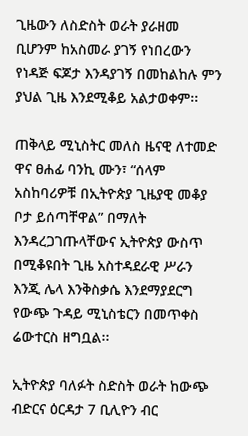ጊዜውን ለስድስት ወራት ያራዘመ ቢሆንም ከአስመራ ያገኝ የነበረውን የነዳጅ ፍጆታ እንዳያገኝ በመከልከሉ ምን ያህል ጊዜ እንደሚቆይ አልታወቀም፡፡

ጠቅላይ ሚኒስትር መለስ ዜናዊ ለተመድ ዋና ፀሐፊ ባንኪ ሙን፣ “ሰላም አስከባሪዎቹ በኢትዮጵያ ጊዜያዊ መቆያ ቦታ ይሰጣቸዋል” በማለት እንዳረጋገጡላቸውና ኢትዮጵያ ውስጥ በሚቆዩበት ጊዜ አስተዳደራዊ ሥራን እንጂ ሌላ እንቅስቃሴ እንደማያደርግ የውጭ ጉዳይ ሚኒስቴርን በመጥቀስ ሬውተርስ ዘግቧል፡፡

ኢትዮጵያ ባለፉት ስድስት ወራት ከውጭ ብድርና ዕርዳታ 7 ቢሊዮን ብር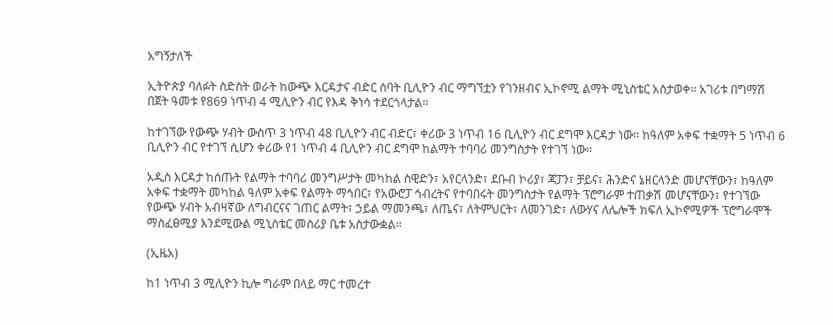አግኝታለች

ኢትዮጵያ ባለፉት ስድስት ወራት ከውጭ እርዳታና ብድር ሰባት ቢሊዮን ብር ማግኘቷን የገንዘብና ኢኮኖሚ ልማት ሚኒስቴር አስታወቀ፡፡ አገሪቱ በግማሽ በጀት ዓመቱ የ869 ነጥብ 4 ሚሊዮን ብር የእዳ ቅነሳ ተደርጎላታል፡፡

ከተገኘው የውጭ ሃብት ውስጥ 3 ነጥብ 48 ቢሊዮን ብር ብድር፣ ቀሪው 3 ነጥብ 16 ቢሊዮን ብር ደግሞ እርዳታ ነው፡፡ ከዓለም አቀፍ ተቋማት 5 ነጥብ 6 ቢሊዮን ብር የተገኘ ሲሆን ቀሪው የ1 ነጥብ 4 ቢሊዮን ብር ደግሞ ከልማት ተባባሪ መንግስታት የተገኘ ነው፡፡

አዲስ እርዳታ ከሰጡት የልማት ተባባሪ መንግሥታት መካከል ስዊድን፣ አየርላንድ፣ ደቡብ ኮሪያ፣ ጃፓን፣ ቻይና፣ ሕንድና ኔዘርላንድ መሆናቸውን፣ ከዓለም አቀፍ ተቋማት መካከል ዓለም አቀፍ የልማት ማኅበር፣ የአውሮፓ ኅብረትና የተባበሩት መንግስታት የልማት ፕሮግራም ተጠቃሽ መሆናቸውን፣ የተገኘው የውጭ ሃብት አብዛኛው ለግብርናና ገጠር ልማት፣ ኃይል ማመንጫ፣ ለጤና፣ ለትምህርት፣ ለመንገድ፣ ለውሃና ለሌሎች ክፍለ ኢኮኖሚዎች ፕሮግራሞች ማስፈፀሚያ እንደሚውል ሚኒስቴር መስሪያ ቤቱ አስታውቋል፡፡

(ኢዜአ)

ከ1 ነጥብ 3 ሚሊዮን ኪሎ ግራም በላይ ማር ተመረተ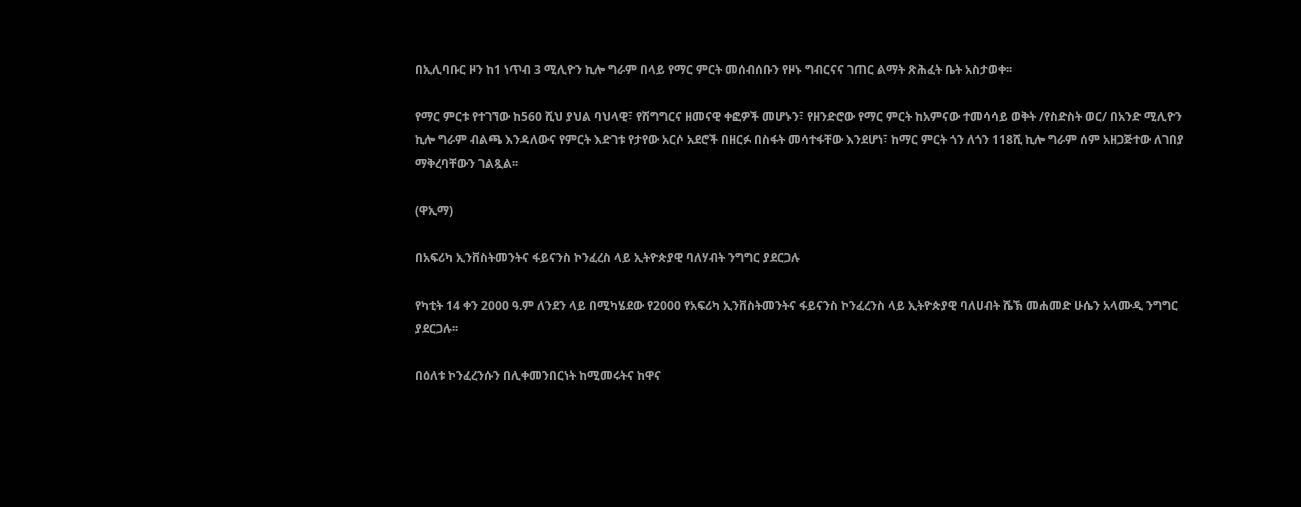በኢሊባቡር ዞን ከ1 ነጥብ 3 ሚሊዮን ኪሎ ግራም በላይ የማር ምርት መሰብሰቡን የዞኑ ግብርናና ገጠር ልማት ጽሕፈት ቤት አስታወቀ፡፡

የማር ምርቱ የተገኘው ከ560 ሺህ ያህል ባህላዊ፣ የሽግግርና ዘመናዊ ቀፎዎች መሆኑን፣ የዘንድሮው የማር ምርት ከአምናው ተመሳሳይ ወቅት /የስድስት ወር/ በአንድ ሚሊዮን ኪሎ ግራም ብልጫ እንዳለውና የምርት እድገቱ የታየው አርሶ አደሮች በዘርፉ በስፋት መሳተፋቸው እንደሆነ፣ ከማር ምርት ጎን ለጎን 118ሺ ኪሎ ግራም ሰም አዘጋጅተው ለገበያ ማቅረባቸውን ገልጿል፡፡

(ዋኢማ)

በአፍሪካ ኢንቨስትመንትና ፋይናንስ ኮንፈረስ ላይ ኢትዮጵያዊ ባለሃብት ንግግር ያደርጋሉ

የካቲት 14 ቀን 2000 ዓ.ም ለንደን ላይ በሚካሄደው የ2000 የአፍሪካ ኢንቨስትመንትና ፋይናንስ ኮንፈረንስ ላይ ኢትዮጵያዊ ባለሀብት ሼኽ መሐመድ ሁሴን አላሙዲ ንግግር ያደርጋሉ፡፡

በዕለቱ ኮንፈረንሱን በሊቀመንበርነት ከሚመሩትና ከዋና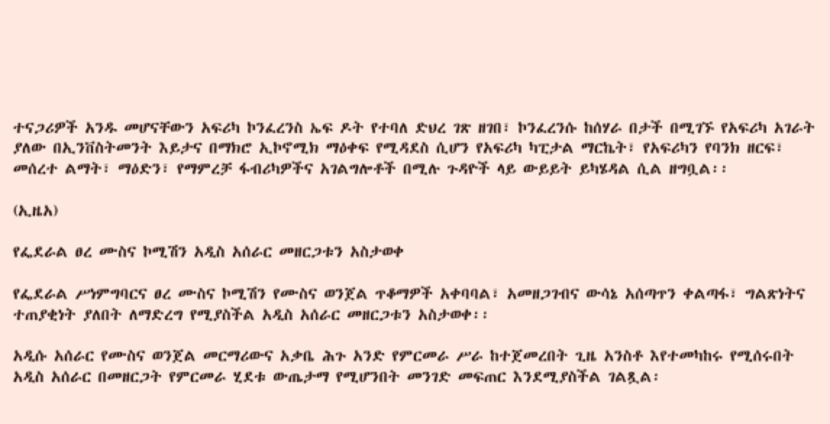ተናጋሪዎች አንዱ መሆናቸውን አፍሪካ ኮንፈረንስ ኤፍ ዶት የተባለ ድህረ ገጽ ዘገበ፣ ኮንፈረንሱ ከሰሃራ በታች በሚገኙ የአፍሪካ አገራት ያለው በኢንቨስትመንት እይታና በማክሮ ኢኮኖሚክ ማዕቀፍ የሚዳደስ ሲሆን የአፍሪካ ካፒታል ማርኬት፣ የአፍሪካን የባንክ ዘርፍ፣ መሰረተ ልማት፣ ማዕድን፣ የማምረቻ ፋብሪካዎችና አገልግሎቶች በሚሉ ጉዳዮች ላይ ውይይት ይካሄዳል ሲል ዘግቧል፡፡

(ኢዜአ)

የፌደራል ፀረ ሙስና ኮሚሽን አዲስ አሰራር መዘርጋቱን አስታወቀ

የፌደራል ሥነምግባርና ፀረ ሙስና ኮሚሽን የሙስና ወንጀል ጥቆማዎች አቀባባል፣ አመዘጋገብና ውሳኔ አሰጣጥን ቀልጣፋ፣ ግልጽነትና ተጠያቂነት ያለበት ለማድረግ የሚያስችል አዲስ አሰራር መዘርጋቱን አስታወቀ፡፡

አዲሱ አሰራር የሙስና ወንጀል መርማሪውና አቃቤ ሕጉ አንድ የምርመራ ሥራ ከተጀመረበት ጊዜ አንስቶ እየተመካከሩ የሚሰሩበት አዲስ አሰራር በመዘርጋት የምርመራ ሂደቱ ውጤታማ የሚሆንበት መንገድ መፍጠር እንደሚያስችል ገልጿል፡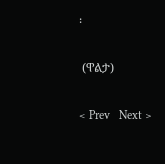፡

 (ዋልታ)

< Prev   Next >